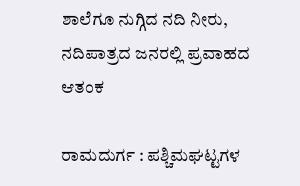ಶಾಲೆಗೂ ನುಗ್ಗಿದ ನದಿ ನೀರು, ನದಿಪಾತ್ರದ ಜನರಲ್ಲಿ ಪ್ರವಾಹದ ಆತಂಕ

ರಾಮದುರ್ಗ : ಪಶ್ಚಿಮಘಟ್ಟಗಳ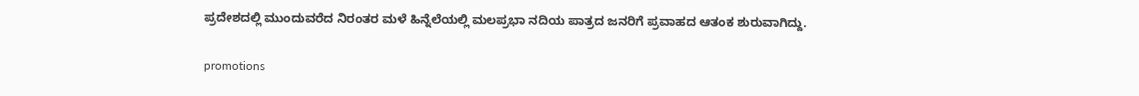ಪ್ರದೇಶದಲ್ಲಿ ಮುಂದುವರೆದ ನಿರಂತರ ಮಳೆ ಹಿನ್ನೆಲೆಯಲ್ಲಿ ಮಲಪ್ರಭಾ ನದಿಯ ಪಾತ್ರದ ಜನರಿಗೆ ಪ್ರವಾಹದ ಆತಂಕ ಶುರುವಾಗಿದ್ದು.

promotions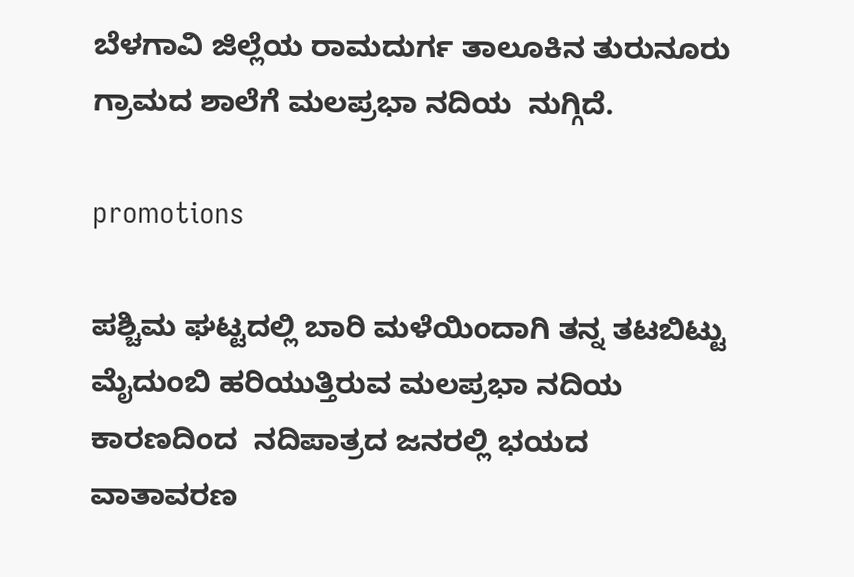ಬೆಳಗಾವಿ ಜಿಲ್ಲೆಯ ರಾಮದುರ್ಗ ತಾಲೂಕಿನ ತುರುನೂರು ಗ್ರಾಮದ ಶಾಲೆಗೆ ಮಲಪ್ರಭಾ ನದಿಯ  ನುಗ್ಗಿದೆ.

promotions

ಪಶ್ಚಿಮ ಘಟ್ಟದಲ್ಲಿ ಬಾರಿ ಮಳೆಯಿಂದಾಗಿ ತನ್ನ ತಟಬಿಟ್ಟು ಮೈದುಂಬಿ ಹರಿಯುತ್ತಿರುವ ಮಲಪ್ರಭಾ ನದಿಯ ಕಾರಣದಿಂದ  ನದಿಪಾತ್ರದ ಜನರಲ್ಲಿ ಭಯದ ವಾತಾವರಣ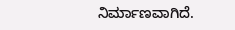ನಿರ್ಮಾಣವಾಗಿದೆ.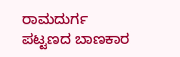ರಾಮದುರ್ಗ ಪಟ್ಟಣದ ಬಾಣಕಾರ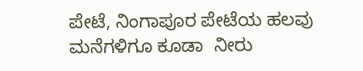ಪೇಟೆ, ನಿಂಗಾಪೂರ ಪೇಟೆಯ ಹಲವು ಮನೆಗಳಿಗೂ ಕೂಡಾ  ನೀರು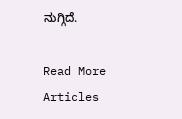ನುಗ್ಗಿದೆ.

Read More Articles